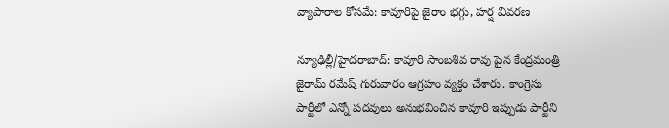వ్యాపారాల కోసమే: కావూరిపై జైరాం భగ్గు, హర్ష వివరణ

న్యూఢిల్లీ/హైదరాబాద్: కావూరి సాంబశివ రావు పైన కేంద్రమంత్రి జైరామ్ రమేష్ గురువారం ఆగ్రహం వ్యక్తం చేశారు. కాంగ్రెసు పార్టీలో ఎన్నో పదవులు అనుభవించిన కావూరి ఇప్పుడు పార్టీని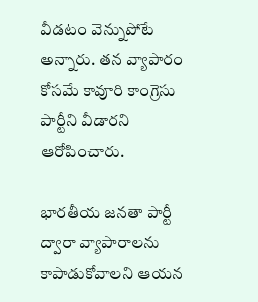వీడటం వెన్నుపోటే అన్నారు. తన వ్యాపారం కోసమే కావూరి కాంగ్రెసు పార్టీని వీడారని ఆరోపించారు.

భారతీయ జనతా పార్టీ ద్వారా వ్యాపారాలను కాపాడుకోవాలని ఆయన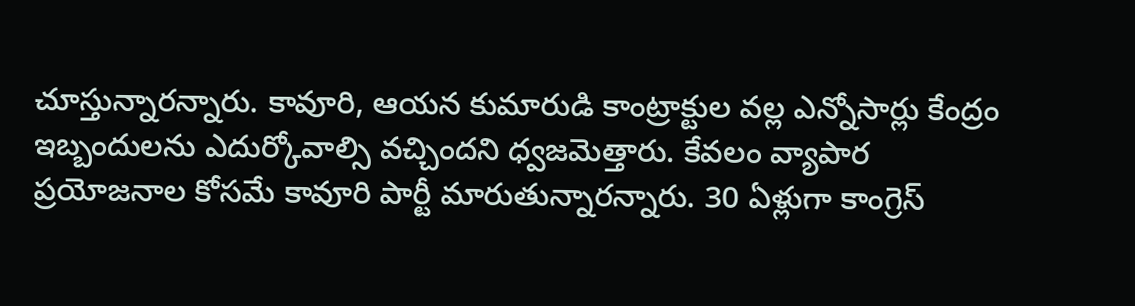చూస్తున్నారన్నారు. కావూరి, ఆయన కుమారుడి కాంట్రాక్టుల వల్ల ఎన్నోసార్లు కేంద్రం ఇబ్బందులను ఎదుర్కోవాల్సి వచ్చిందని ధ్వజమెత్తారు. కేవలం వ్యాపార ప్రయోజనాల కోసమే కావూరి పార్టీ మారుతున్నారన్నారు. 30 ఏళ్లుగా కాంగ్రెస్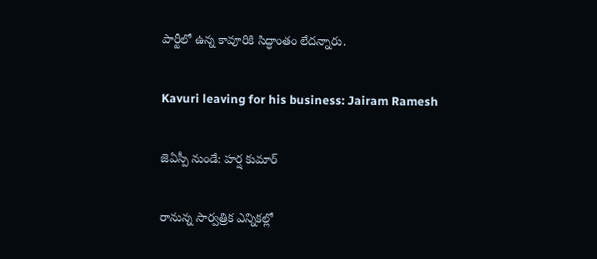పార్టీలో ఉన్న కావూరికి సిద్ధాంతం లేదన్నారు.

Kavuri leaving for his business: Jairam Ramesh

జెఏస్పీ నుండే: హర్ష కుమార్

రానున్న సార్వత్రిక ఎన్నికల్లో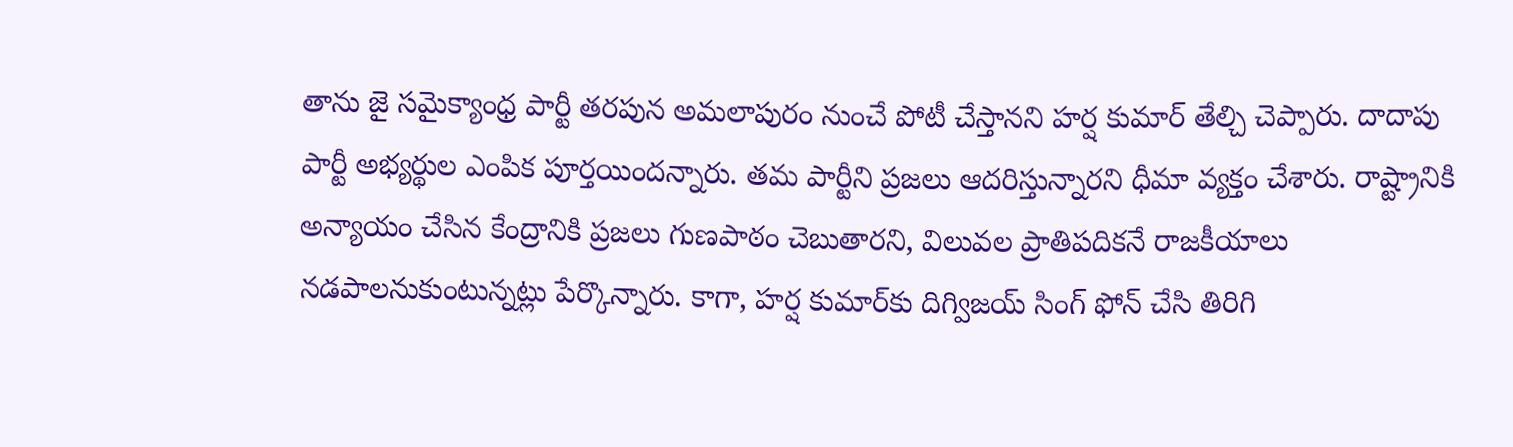తాను జై సమైక్యాంధ్ర పార్టీ తరపున అమలాపురం నుంచే పోటీ చేస్తానని హర్ష కుమార్ తేల్చి చెప్పారు. దాదాపు పార్టీ అభ్యర్థుల ఎంపిక పూర్తయిందన్నారు. తమ పార్టీని ప్రజలు ఆదరిస్తున్నారని ధీమా వ్యక్తం చేశారు. రాష్ట్రానికి అన్యాయం చేసిన కేంద్రానికి ప్రజలు గుణపాఠం చెబుతారని, విలువల ప్రాతిపదికనే రాజకీయాలు నడపాలనుకుంటున్నట్లు పేర్కొన్నారు. కాగా, హర్ష కుమార్‌కు దిగ్విజయ్ సింగ్ ఫోన్ చేసి తిరిగి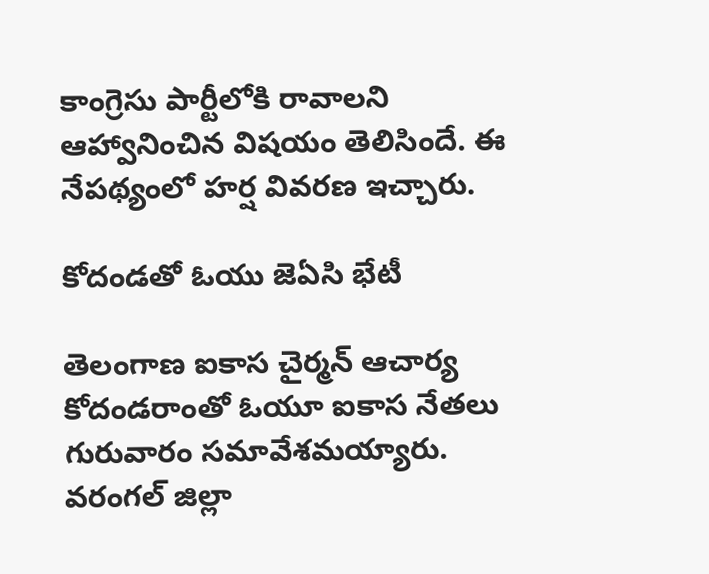కాంగ్రెసు పార్టీలోకి రావాలని ఆహ్వానించిన విషయం తెలిసిందే. ఈ నేపథ్యంలో హర్ష వివరణ ఇచ్చారు.

కోదండతో ఓయు జెఏసి భేటీ

తెలంగాణ ఐకాస చైర్మన్ ఆచార్య కోదండరాంతో ఓయూ ఐకాస నేతలు గురువారం సమావేశమయ్యారు. వరంగల్ జిల్లా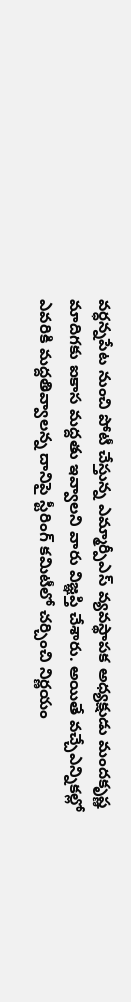వర్ధన్నపేట నుంచి పోటీ చేస్తున్న ఎమ్మార్పీఎస్ వ్యవస్థాపక అధ్యక్షుడు మందకృష్ణ మాదిగకు ఐకాస మద్దతు ఇవ్వాలని వారు విజ్ఞప్తి చేశారు. అయితే వచ్చేఎన్నికల్లో ఎవరికి మద్దతివ్వాలన్న దానిపై స్టీరింగ్ కమిటీలో చర్చించి నిర్ణయం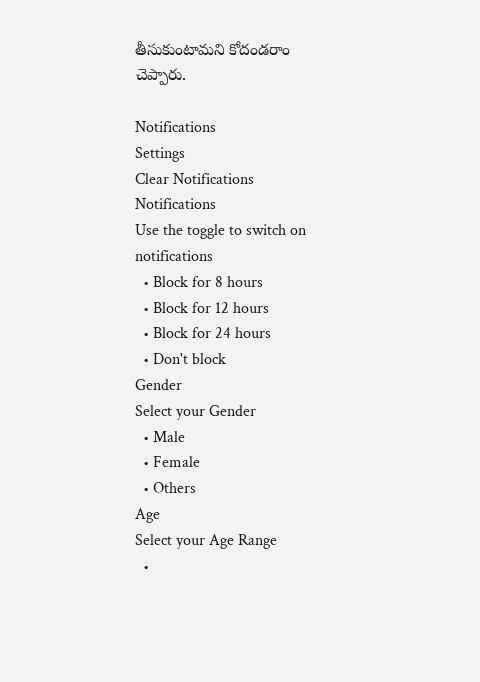తీసుకుంటామని కోదండరాం చెప్పారు.

Notifications
Settings
Clear Notifications
Notifications
Use the toggle to switch on notifications
  • Block for 8 hours
  • Block for 12 hours
  • Block for 24 hours
  • Don't block
Gender
Select your Gender
  • Male
  • Female
  • Others
Age
Select your Age Range
  •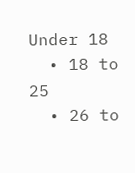Under 18
  • 18 to 25
  • 26 to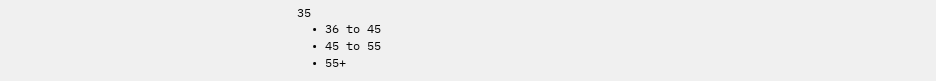35
  • 36 to 45
  • 45 to 55
  • 55+